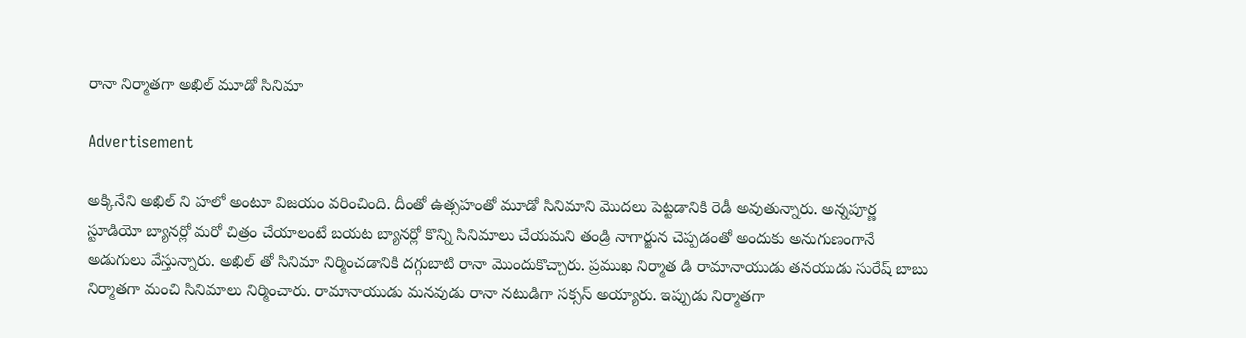రానా నిర్మాతగా అఖిల్ మూడో సినిమా

Advertisement

అక్కినేని అఖిల్ ని హలో అంటూ విజయం వరించింది. దీంతో ఉత్సహంతో మూడో సినిమాని మొదలు పెట్టడానికి రెడీ అవుతున్నారు. అన్నపూర్ణ స్టూడియో బ్యానర్లో మరో చిత్రం చేయాలంటే బయట బ్యానర్లో కొన్ని సినిమాలు చేయమని తండ్రి నాగార్జున చెప్పడంతో అందుకు అనుగుణంగానే అడుగులు వేస్తున్నారు. అఖిల్ తో సినిమా నిర్మించడానికి దగ్గుబాటి రానా మొందుకొచ్చారు. ప్రముఖ నిర్మాత డి రామానాయుడు తనయుడు సురేష్ బాబు నిర్మాతగా మంచి సినిమాలు నిర్మించారు. రామానాయుడు మనవుడు రానా నటుడిగా సక్సస్ అయ్యారు. ఇప్పుడు నిర్మాతగా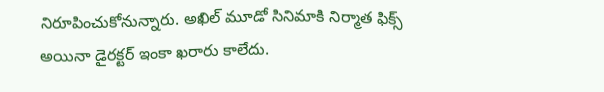నిరూపించుకోనున్నారు. అఖిల్ మూడో సినిమాకి నిర్మాత ఫిక్స్ అయినా డైరక్టర్ ఇంకా ఖరారు కాలేదు.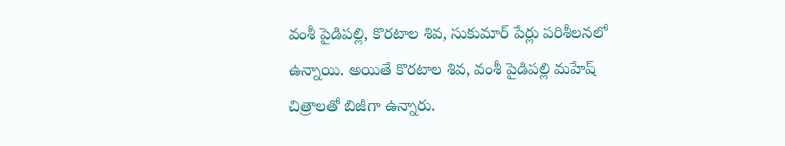వంశీ పైడిపల్లి, కొరటాల శివ, సుకుమార్ పేర్లు పరిశీలనలో ఉన్నాయి. అయితే కొరటాల శివ, వంశీ పైడిపల్లి మహేష్ చిత్రాలతో బిజీగా ఉన్నారు.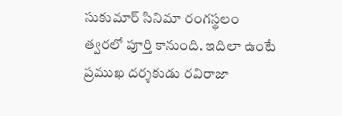సుకుమార్ సినిమా రంగస్థలం త్వరలో పూర్తి కానుంది. ఇదిలా ఉంటే ప్రముఖ దర్శకుడు రవిరాజా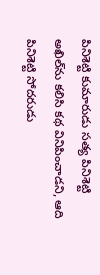పినిశెట్టి కుమారుడు సత్య పినిశెట్టి అఖిల్‌ను కలిసి కథ వినిపించాడని, ఆది పినిశెట్టి సోదరుడు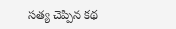సత్య చెప్పిన కథ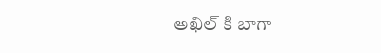అఖిల్‌ కి బాగా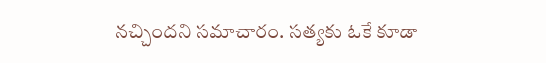నచ్చిందని సమాచారం. సత్యకు ఓకే కూడా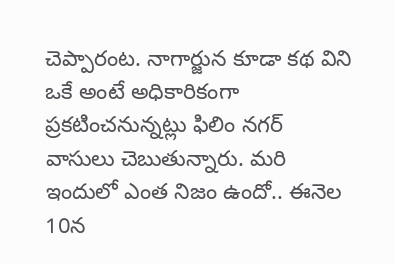చెప్పారంట. నాగార్జున కూడా కథ విని ఒకే అంటే అధికారికంగా ప్రకటించనున్నట్లు ఫిలిం నగర్ వాసులు చెబుతున్నారు. మరి ఇందులో ఎంత నిజం ఉందో.. ఈనెల 10న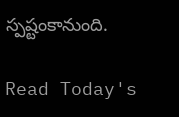స్పష్టంకానుంది.

Read Today's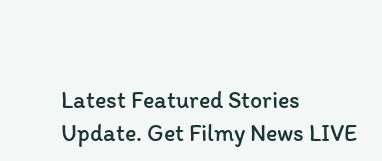Latest Featured Stories Update. Get Filmy News LIVE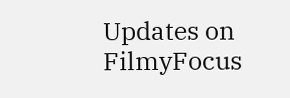Updates on FilmyFocus